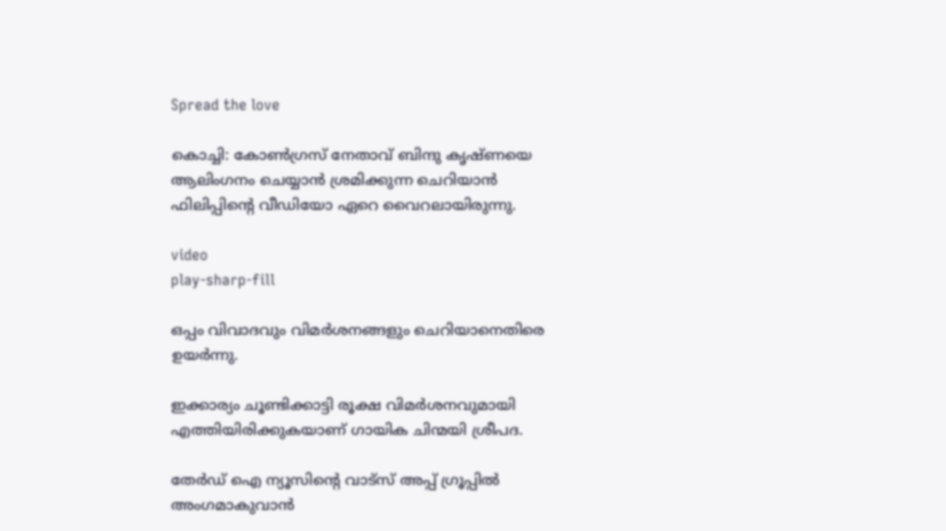Spread the love

കൊച്ചി: കോണ്‍ഗ്രസ് നേതാവ് ബിന്ദു കൃഷ്ണയെ ആലിംഗനം ചെയ്യാൻ ശ്രമിക്കുന്ന ചെറിയാൻ ഫിലിപ്പിന്റെ വീഡിയോ ഏറെ വൈറലായിരുന്നു.

video
play-sharp-fill

ഒപ്പം വിവാദവും വിമർശനങ്ങളും ചെറിയാനെതിരെ ഉയർന്നു.

ഇക്കാര്യം ചൂണ്ടിക്കാട്ടി രൂക്ഷ വിമർശനവുമായി എത്തിയിരിക്കുകയാണ് ഗായിക ചിന്മയി ശ്രീപദ.

തേർഡ് ഐ ന്യൂസിന്റെ വാട്സ് അപ്പ് ഗ്രൂപ്പിൽ അംഗമാകുവാൻ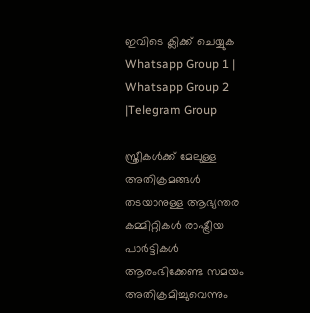ഇവിടെ ക്ലിക്ക് ചെയ്യുക
Whatsapp Group 1 | Whatsapp Group 2 |Telegram Group

സ്ത്രീകള്‍ക്ക് മേലുള്ള അതിക്രമങ്ങള്‍ തടയാനുള്ള ആഭ്യന്തര കമ്മിറ്റികള്‍ രാഷ്ട്രീയ പാർട്ടികള്‍ ആരംഭിക്കേണ്ട സമയം അതിക്രമിച്ചുവെന്നും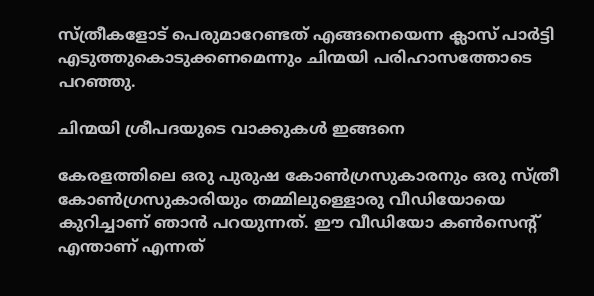സ്ത്രീകളോട് പെരുമാറേണ്ടത് എങ്ങനെയെന്ന ക്ലാസ് പാർട്ടി എടുത്തുകൊടുക്കണമെന്നും ചിന്മയി പരിഹാസത്തോടെ പറഞ്ഞു.

ചിന്മയി ശ്രീപദയുടെ വാക്കുകള്‍ ഇങ്ങനെ

കേരളത്തിലെ ഒരു പുരുഷ കോണ്‍ഗ്രസുകാരനും ഒരു സ്ത്രീ കോണ്‍ഗ്രസുകാരിയും തമ്മിലുള്ളൊരു വീഡിയോയെ കുറിച്ചാണ് ഞാൻ പറയുന്നത്. ഈ വീഡിയോ കണ്‍സെന്റ് എന്താണ് എന്നത്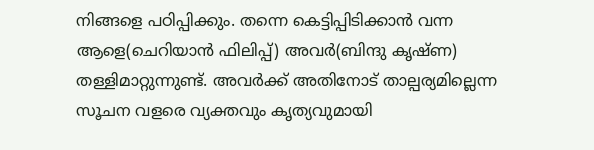നിങ്ങളെ പഠിപ്പിക്കും. തന്നെ കെട്ടിപ്പിടിക്കാൻ വന്ന ആളെ(ചെറിയാൻ ഫിലിപ്പ്) അവർ(ബിന്ദു കൃഷ്ണ) തള്ളിമാറ്റുന്നുണ്ട്. അവർക്ക് അതിനോട് താല്പര്യമില്ലെന്ന സൂചന വളരെ വ്യക്തവും കൃത്യവുമായി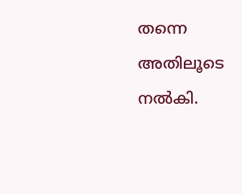തന്നെ അതിലൂടെ നല്‍കി.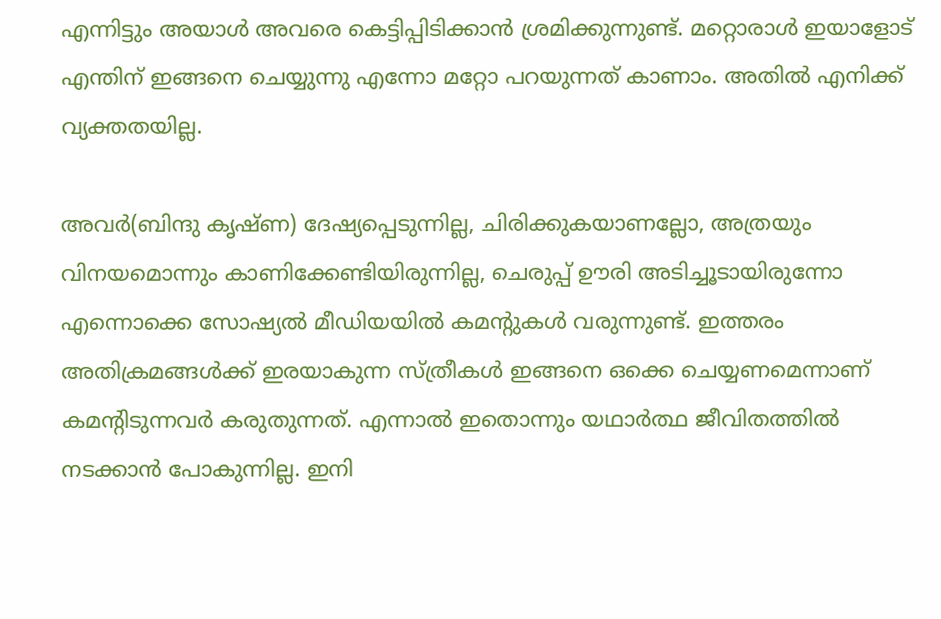എന്നിട്ടും അയാള്‍ അവരെ കെട്ടിപ്പിടിക്കാൻ ശ്രമിക്കുന്നുണ്ട്. മറ്റൊരാള്‍ ഇയാളോട് എന്തിന് ഇങ്ങനെ ചെയ്യുന്നു എന്നോ മറ്റോ പറയുന്നത് കാണാം. അതില്‍ എനിക്ക് വ്യക്തതയില്ല.

അവർ(ബിന്ദു കൃഷ്ണ) ദേഷ്യപ്പെടുന്നില്ല, ചിരിക്കുകയാണല്ലോ, അത്രയും വിനയമൊന്നും കാണിക്കേണ്ടിയിരുന്നില്ല, ചെരുപ്പ് ഊരി അടിച്ചൂടായിരുന്നോ എന്നൊക്കെ സോഷ്യല്‍ മീഡിയയില്‍ കമന്റുകള്‍ വരുന്നുണ്ട്. ഇത്തരം അതിക്രമങ്ങള്‍ക്ക് ഇരയാകുന്ന സ്ത്രീകള്‍ ഇങ്ങനെ ഒക്കെ ചെയ്യണമെന്നാണ് കമന്റിടുന്നവർ കരുതുന്നത്. എന്നാല്‍ ഇതൊന്നും യഥാർത്ഥ ജീവിതത്തില്‍ നടക്കാൻ പോകുന്നില്ല. ഇനി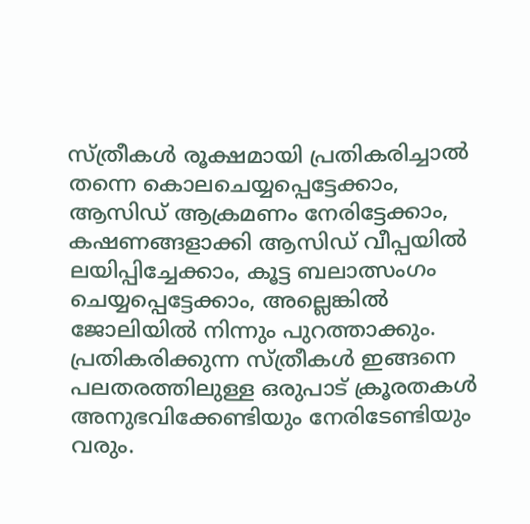സ്ത്രീകള്‍ രൂക്ഷമായി പ്രതികരിച്ചാല്‍ തന്നെ കൊലചെയ്യപ്പെട്ടേക്കാം, ആസിഡ് ആക്രമണം നേരിട്ടേക്കാം, കഷണങ്ങളാക്കി ആസിഡ് വീപ്പയില്‍ ലയിപ്പിച്ചേക്കാം, കൂട്ട ബലാത്സംഗം ചെയ്യപ്പെട്ടേക്കാം, അല്ലെങ്കില്‍ ജോലിയില്‍ നിന്നും പുറത്താക്കും. പ്രതികരിക്കുന്ന സ്ത്രീകള്‍ ഇങ്ങനെ പലതരത്തിലുള്ള ഒരുപാട് ക്രൂരതകള്‍ അനുഭവിക്കേണ്ടിയും നേരിടേണ്ടിയും വരും.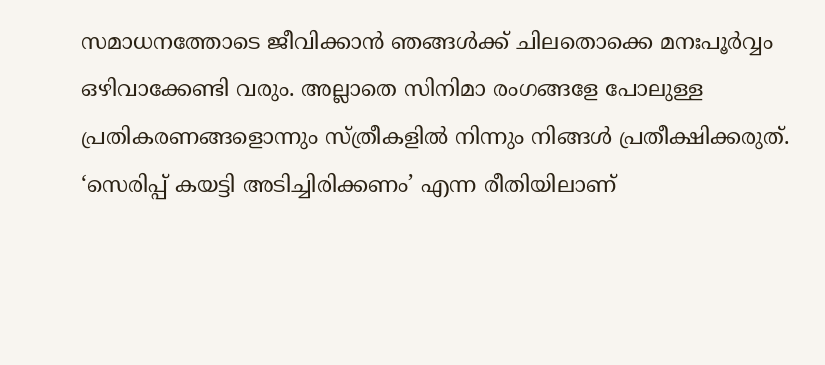സമാധനത്തോടെ ജീവിക്കാൻ ഞങ്ങള്‍ക്ക് ചിലതൊക്കെ മനഃപൂർവ്വം ഒഴിവാക്കേണ്ടി വരും. അല്ലാതെ സിനിമാ രംഗങ്ങളേ പോലുള്ള പ്രതികരണങ്ങളൊന്നും സ്ത്രീകളില്‍ നിന്നും നിങ്ങള്‍ പ്രതീക്ഷിക്കരുത്. ‘സെരിപ്പ് കയട്ടി അടിച്ചിരിക്കണം’ എന്ന രീതിയിലാണ്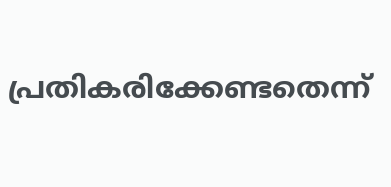പ്രതികരിക്കേണ്ടതെന്ന്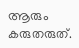ആരും കരുതരുത്.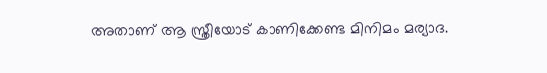അതാണ് ആ സ്ത്രീയോട് കാണിക്കേണ്ട മിനിമം മര്യാദ.